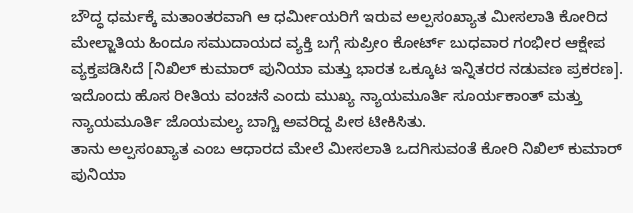ಬೌದ್ಧ ಧರ್ಮಕ್ಕೆ ಮತಾಂತರವಾಗಿ ಆ ಧರ್ಮೀಯರಿಗೆ ಇರುವ ಅಲ್ಪಸಂಖ್ಯಾತ ಮೀಸಲಾತಿ ಕೋರಿದ ಮೇಲ್ಜಾತಿಯ ಹಿಂದೂ ಸಮುದಾಯದ ವ್ಯಕ್ತಿ ಬಗ್ಗೆ ಸುಪ್ರೀಂ ಕೋರ್ಟ್ ಬುಧವಾರ ಗಂಭೀರ ಆಕ್ಷೇಪ ವ್ಯಕ್ತಪಡಿಸಿದೆ [ನಿಖಿಲ್ ಕುಮಾರ್ ಪುನಿಯಾ ಮತ್ತು ಭಾರತ ಒಕ್ಕೂಟ ಇನ್ನಿತರರ ನಡುವಣ ಪ್ರಕರಣ].
ಇದೊಂದು ಹೊಸ ರೀತಿಯ ವಂಚನೆ ಎಂದು ಮುಖ್ಯ ನ್ಯಾಯಮೂರ್ತಿ ಸೂರ್ಯಕಾಂತ್ ಮತ್ತು ನ್ಯಾಯಮೂರ್ತಿ ಜೊಯಮಲ್ಯ ಬಾಗ್ಚಿ ಅವರಿದ್ದ ಪೀಠ ಟೀಕಿಸಿತು.
ತಾನು ಅಲ್ಪಸಂಖ್ಯಾತ ಎಂಬ ಆಧಾರದ ಮೇಲೆ ಮೀಸಲಾತಿ ಒದಗಿಸುವಂತೆ ಕೋರಿ ನಿಖಿಲ್ ಕುಮಾರ್ ಪುನಿಯಾ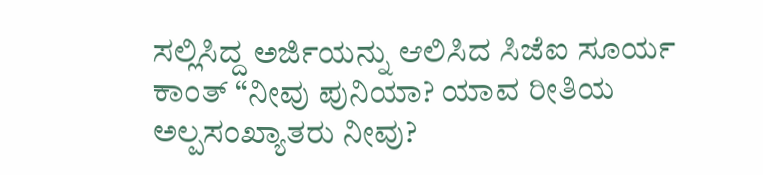ಸಲ್ಲಿಸಿದ್ದ ಅರ್ಜಿಯನ್ನು ಆಲಿಸಿದ ಸಿಜೆಐ ಸೂರ್ಯ ಕಾಂತ್ “ನೀವು ಪುನಿಯಾ? ಯಾವ ರೀತಿಯ ಅಲ್ಪಸಂಖ್ಯಾತರು ನೀವು?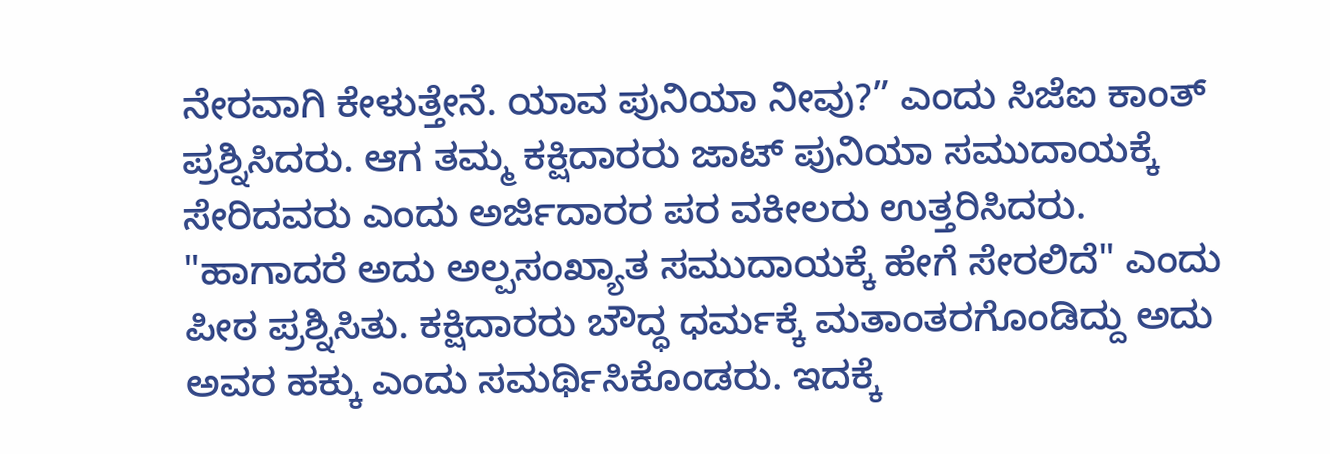ನೇರವಾಗಿ ಕೇಳುತ್ತೇನೆ. ಯಾವ ಪುನಿಯಾ ನೀವು?” ಎಂದು ಸಿಜೆಐ ಕಾಂತ್ ಪ್ರಶ್ನಿಸಿದರು. ಆಗ ತಮ್ಮ ಕಕ್ಷಿದಾರರು ಜಾಟ್ ಪುನಿಯಾ ಸಮುದಾಯಕ್ಕೆ ಸೇರಿದವರು ಎಂದು ಅರ್ಜಿದಾರರ ಪರ ವಕೀಲರು ಉತ್ತರಿಸಿದರು. "ಹಾಗಾದರೆ ಅದು ಅಲ್ಪಸಂಖ್ಯಾತ ಸಮುದಾಯಕ್ಕೆ ಹೇಗೆ ಸೇರಲಿದೆ" ಎಂದು ಪೀಠ ಪ್ರಶ್ನಿಸಿತು. ಕಕ್ಷಿದಾರರು ಬೌದ್ಧ ಧರ್ಮಕ್ಕೆ ಮತಾಂತರಗೊಂಡಿದ್ದು ಅದು ಅವರ ಹಕ್ಕು ಎಂದು ಸಮರ್ಥಿಸಿಕೊಂಡರು. ಇದಕ್ಕೆ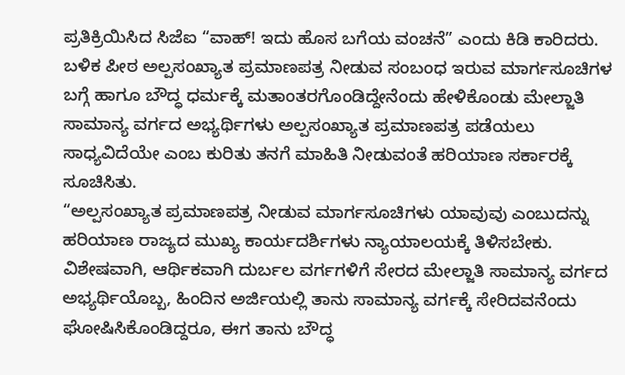ಪ್ರತಿಕ್ರಿಯಿಸಿದ ಸಿಜೆಐ “ವಾಹ್! ಇದು ಹೊಸ ಬಗೆಯ ವಂಚನೆ” ಎಂದು ಕಿಡಿ ಕಾರಿದರು.
ಬಳಿಕ ಪೀಠ ಅಲ್ಪಸಂಖ್ಯಾತ ಪ್ರಮಾಣಪತ್ರ ನೀಡುವ ಸಂಬಂಧ ಇರುವ ಮಾರ್ಗಸೂಚಿಗಳ ಬಗ್ಗೆ ಹಾಗೂ ಬೌದ್ಧ ಧರ್ಮಕ್ಕೆ ಮತಾಂತರಗೊಂಡಿದ್ದೇನೆಂದು ಹೇಳಿಕೊಂಡು ಮೇಲ್ಜಾತಿ ಸಾಮಾನ್ಯ ವರ್ಗದ ಅಭ್ಯರ್ಥಿಗಳು ಅಲ್ಪಸಂಖ್ಯಾತ ಪ್ರಮಾಣಪತ್ರ ಪಡೆಯಲು ಸಾಧ್ಯವಿದೆಯೇ ಎಂಬ ಕುರಿತು ತನಗೆ ಮಾಹಿತಿ ನೀಡುವಂತೆ ಹರಿಯಾಣ ಸರ್ಕಾರಕ್ಕೆ ಸೂಚಿಸಿತು.
“ಅಲ್ಪಸಂಖ್ಯಾತ ಪ್ರಮಾಣಪತ್ರ ನೀಡುವ ಮಾರ್ಗಸೂಚಿಗಳು ಯಾವುವು ಎಂಬುದನ್ನು ಹರಿಯಾಣ ರಾಜ್ಯದ ಮುಖ್ಯ ಕಾರ್ಯದರ್ಶಿಗಳು ನ್ಯಾಯಾಲಯಕ್ಕೆ ತಿಳಿಸಬೇಕು. ವಿಶೇಷವಾಗಿ, ಆರ್ಥಿಕವಾಗಿ ದುರ್ಬಲ ವರ್ಗಗಳಿಗೆ ಸೇರದ ಮೇಲ್ಜಾತಿ ಸಾಮಾನ್ಯ ವರ್ಗದ ಅಭ್ಯರ್ಥಿಯೊಬ್ಬ, ಹಿಂದಿನ ಅರ್ಜಿಯಲ್ಲಿ ತಾನು ಸಾಮಾನ್ಯ ವರ್ಗಕ್ಕೆ ಸೇರಿದವನೆಂದು ಘೋಷಿಸಿಕೊಂಡಿದ್ದರೂ, ಈಗ ತಾನು ಬೌದ್ಧ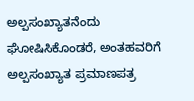ಅಲ್ಪಸಂಖ್ಯಾತನೆಂದು ಘೋಷಿಸಿಕೊಂಡರೆ, ಅಂತಹವರಿಗೆ ಅಲ್ಪಸಂಖ್ಯಾತ ಪ್ರಮಾಣಪತ್ರ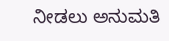ನೀಡಲು ಅನುಮತಿ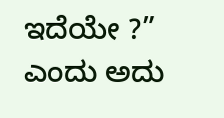ಇದೆಯೇ ?” ಎಂದು ಅದು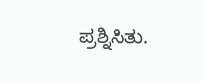ಪ್ರಶ್ನಿಸಿತು.